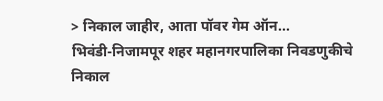> निकाल जाहीर, आता पॉवर गेम ऑन...
भिवंडी-निजामपूर शहर महानगरपालिका निवडणुकीचे निकाल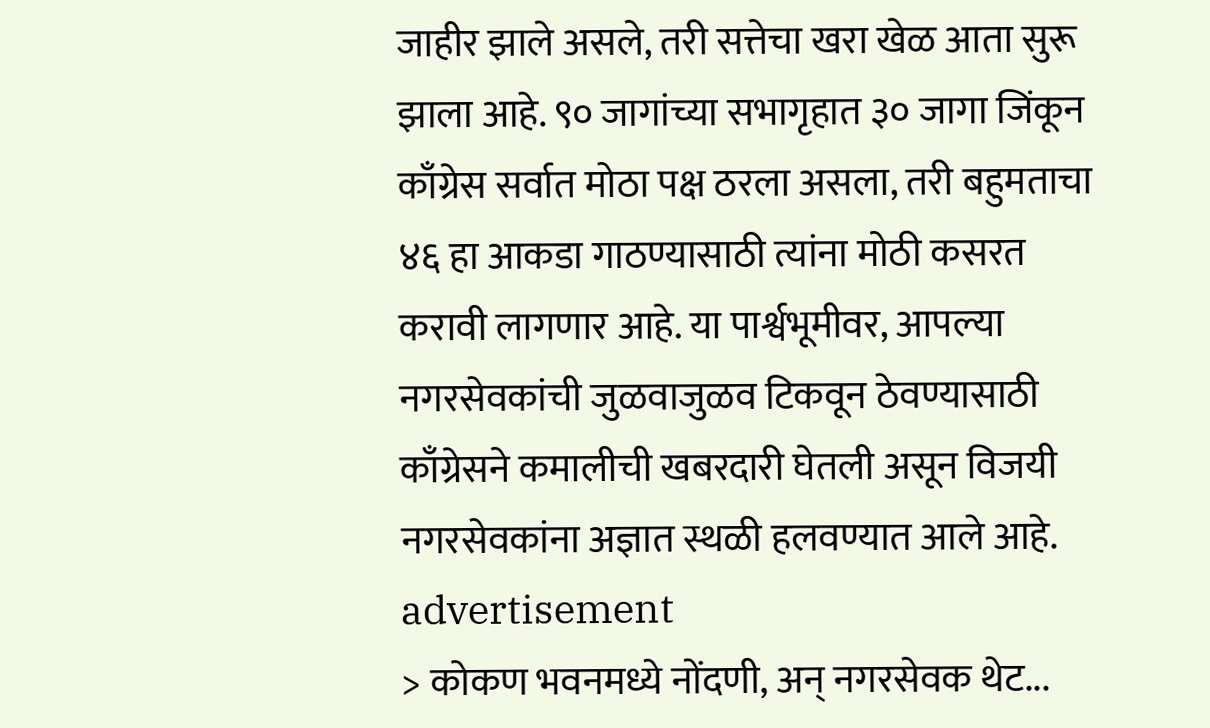जाहीर झाले असले, तरी सत्तेचा खरा खेळ आता सुरू झाला आहे. ९० जागांच्या सभागृहात ३० जागा जिंकून काँग्रेस सर्वात मोठा पक्ष ठरला असला, तरी बहुमताचा ४६ हा आकडा गाठण्यासाठी त्यांना मोठी कसरत करावी लागणार आहे. या पार्श्वभूमीवर, आपल्या नगरसेवकांची जुळवाजुळव टिकवून ठेवण्यासाठी काँग्रेसने कमालीची खबरदारी घेतली असून विजयी नगरसेवकांना अज्ञात स्थळी हलवण्यात आले आहे.
advertisement
> कोकण भवनमध्ये नोंदणी, अन् नगरसेवक थेट...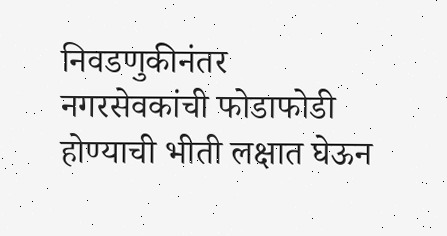निवडणुकीनंतर नगरसेवकांची फोडाफोडी होण्याची भीती लक्षात घेऊन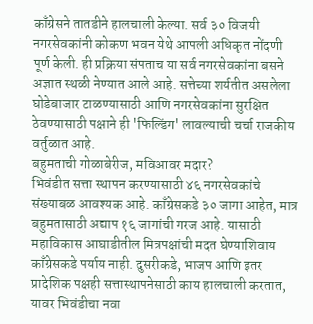काँग्रेसने तातडीने हालचाली केल्या. सर्व ३० विजयी नगरसेवकांनी कोकण भवन येथे आपली अधिकृत नोंदणी पूर्ण केली. ही प्रक्रिया संपताच या सर्व नगरसेवकांना बसने अज्ञात स्थळी नेण्यात आले आहे. सत्तेच्या शर्यतीत असलेला घोडेबाजार टाळण्यासाठी आणि नगरसेवकांना सुरक्षित ठेवण्यासाठी पक्षाने ही 'फिल्डिंग' लावल्याची चर्चा राजकीय वर्तुळात आहे.
बहुमताची गोळाबेरीज, मविआवर मदार?
भिवंडीत सत्ता स्थापन करण्यासाठी ४६ नगरसेवकांचे संख्याबळ आवश्यक आहे. काँग्रेसकडे ३० जागा आहेत, मात्र बहुमतासाठी अद्याप १६ जागांची गरज आहे. यासाठी महाविकास आघाडीतील मित्रपक्षांची मदत घेण्याशिवाय काँग्रेसकडे पर्याय नाही. दुसरीकडे, भाजप आणि इतर प्रादेशिक पक्षही सत्तास्थापनेसाठी काय हालचाली करतात, यावर भिवंडीचा नवा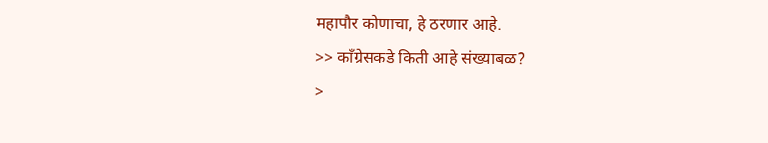महापौर कोणाचा, हे ठरणार आहे.
>> काँग्रेसकडे किती आहे संख्याबळ?
>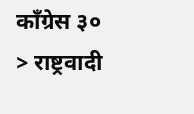काँग्रेस ३०
> राष्ट्रवादी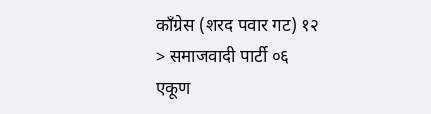काँग्रेस (शरद पवार गट) १२
> समाजवादी पार्टी ०६
एकूण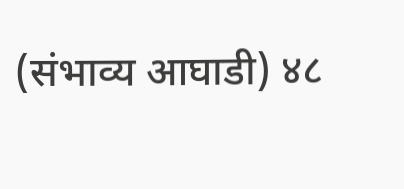(संभाव्य आघाडी) ४८